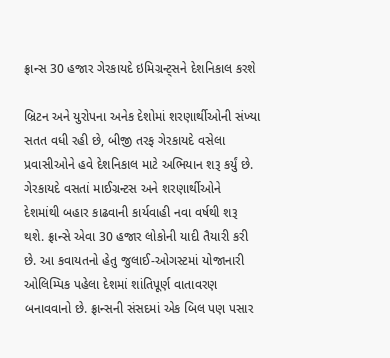ફ્રાન્સ 30 હજાર ગેરકાયદે ઇમિગ્રન્ટ્સને દેશનિકાલ કરશે

બ્રિટન અને યુરોપના અનેક દેશોમાં શરણાર્થીઓની સંખ્યા સતત વધી રહી છે, બીજી તરફ ગેરકાયદે વસેલા પ્રવાસીઓને હવે દેશનિકાલ માટે અભિયાન શરૂ કર્યું છે. ગેરકાયદે વસતાં માઈગ્રન્ટસ અને શરણાર્થીઓને દેશમાંથી બહાર કાઢવાની કાર્યવાહી નવા વર્ષથી શરૂ થશે. ફ્રાન્સે એવા 30 હજાર લોકોની યાદી તૈયારી કરી છે. આ કવાયતનો હેતુ જુલાઈ-ઓગસ્ટમાં યોજાનારી ઓલિમ્પિક પહેલા દેશમાં શાંતિપૂર્ણ વાતાવરણ બનાવવાનો છે. ફ્રાન્સની સંસદમાં એક બિલ પણ પસાર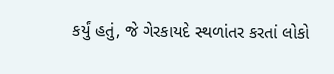કર્યું હતું, જે ગેરકાયદે સ્થળાંતર કરતાં લોકો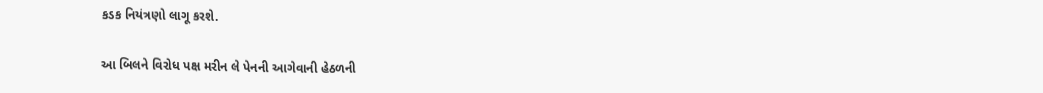કડક નિયંત્રણો લાગૂ કરશે.

આ બિલને વિરોધ પક્ષ મરીન લે પેનની આગેવાની હેઠળની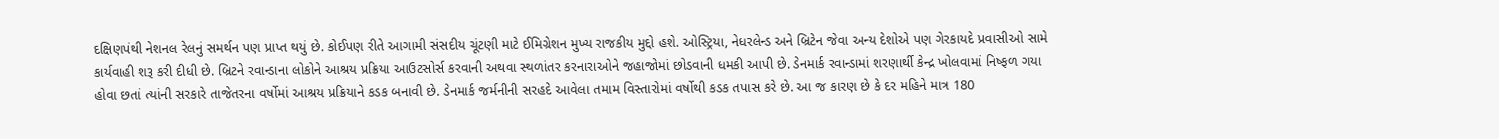દક્ષિણપંથી નેશનલ રેલનું સમર્થન પણ પ્રાપ્ત થયું છે. કોઈપણ રીતે આગામી સંસદીય ચૂંટણી માટે ઈમિગ્રેશન મુખ્ય રાજકીય મુદ્દો હશે. ઓસ્ટ્રિયા, નેધરલેન્ડ અને બ્રિટેન જેવા અન્ય દેશોએ પણ ગેરકાયદે પ્રવાસીઓ સામે કાર્યવાહી શરૂ કરી દીધી છે. બ્રિટને રવાન્ડાના લોકોને આશ્રય પ્રક્રિયા આઉટસોર્સ કરવાની અથવા સ્થળાંતર કરનારાઓને જહાજોમાં છોડવાની ધમકી આપી છે. ડેનમાર્ક રવાન્ડામાં શરણાર્થી કેન્દ્ર ખોલવામાં નિષ્ફળ ગયા હોવા છતાં ત્યાંની સરકારે તાજેતરના વર્ષોમાં આશ્રય પ્રક્રિયાને કડક બનાવી છે. ડેનમાર્ક જર્મનીની સરહદે આવેલા તમામ વિસ્તારોમાં વર્ષોથી કડક તપાસ કરે છે. આ જ કારણ છે કે દર મહિને માત્ર 180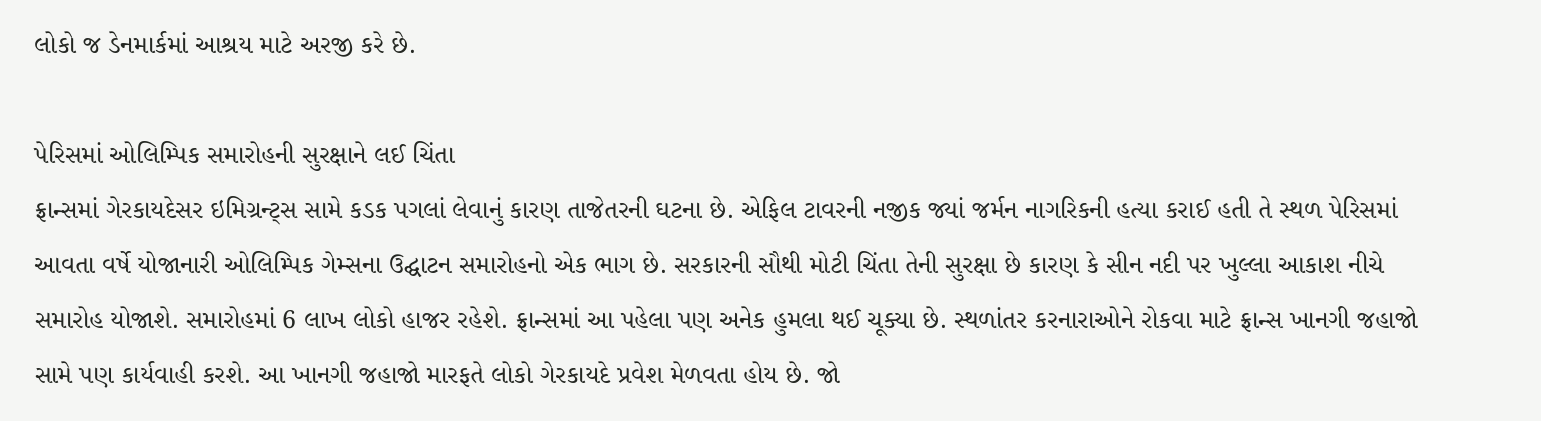લોકો જ ડેનમાર્કમાં આશ્રય માટે અરજી કરે છે.

પેરિસમાં ઓલિમ્પિક સમારોહની સુરક્ષાને લઈ ચિંતા
ફ્રાન્સમાં ગેરકાયદેસર ઇમિગ્રન્ટ્સ સામે કડક પગલાં લેવાનું કારણ તાજેતરની ઘટના છે. એફિલ ટાવરની નજીક જ્યાં જર્મન નાગરિકની હત્યા કરાઈ હતી તે સ્થળ પેરિસમાં આવતા વર્ષે યોજાનારી ઓલિમ્પિક ગેમ્સના ઉદ્ઘાટન સમારોહનો એક ભાગ છે. સરકારની સૌથી મોટી ચિંતા તેની સુરક્ષા છે કારણ કે સીન નદી પર ખુલ્લા આકાશ નીચે સમારોહ યોજાશે. સમારોહમાં 6 લાખ લોકો હાજર રહેશે. ફ્રાન્સમાં આ પહેલા પણ અનેક હુમલા થઈ ચૂક્યા છે. સ્થળાંતર કરનારાઓને રોકવા માટે ફ્રાન્સ ખાનગી જહાજો સામે પણ કાર્યવાહી કરશે. આ ખાનગી જહાજો મારફતે લોકો ગેરકાયદે પ્રવેશ મેળવતા હોય છે. જો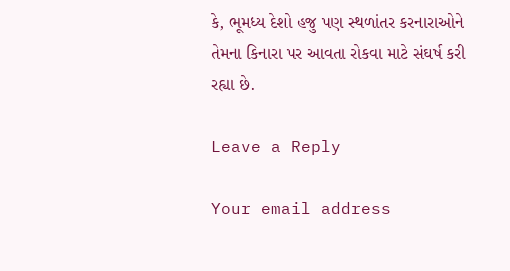કે, ભૂમધ્ય દેશો હજુ પણ સ્થળાંતર કરનારાઓને તેમના કિનારા પર આવતા રોકવા માટે સંઘર્ષ કરી રહ્યા છે.

Leave a Reply

Your email address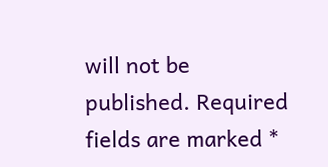will not be published. Required fields are marked *